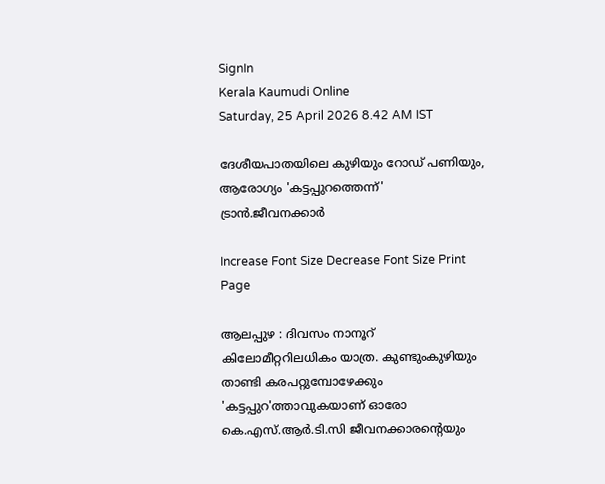SignIn
Kerala Kaumudi Online
Saturday, 25 April 2026 8.42 AM IST

ദേശീയപാതയിലെ കുഴിയും റോഡ് പണിയും, ആരോഗ്യം 'കട്ടപ്പുറത്തെന്ന്' ട്രാൻ.ജീവനക്കാർ

Increase Font Size Decrease Font Size Print Page

ആലപ്പുഴ : ദിവസം നാനൂറ് കിലോമീറ്ററിലധികം യാത്ര. കുണ്ടുംകുഴിയും താണ്ടി കരപറ്റുമ്പോഴേക്കും 'കട്ടപ്പുറ'ത്താവുകയാണ് ഓരോ കെ.എസ്.ആർ.ടി.സി ജീവനക്കാരന്റെയും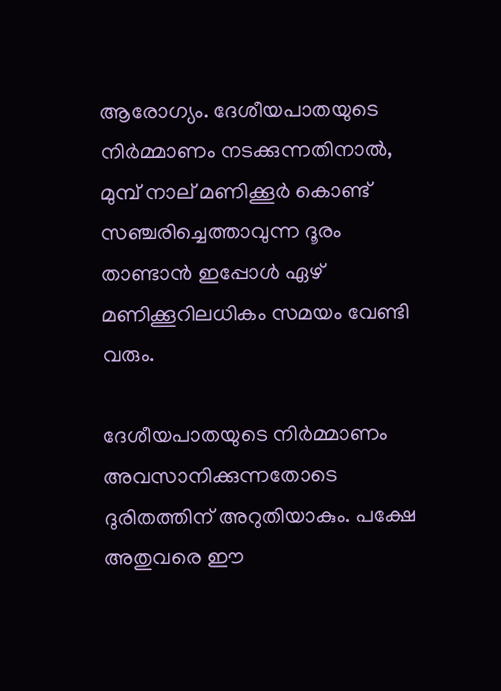ആരോഗ്യം. ദേശീയപാതയുടെ നിർമ്മാണം നടക്കുന്നതിനാൽ, മുമ്പ് നാല് മണിക്കൂർ കൊണ്ട് സഞ്ചരിച്ചെത്താവുന്ന ദൂരം താണ്ടാൻ ഇപ്പോൾ ഏഴ് മണിക്കൂറിലധികം സമയം വേണ്ടി വരും.

ദേശീയപാതയുടെ നിർമ്മാണം അവസാനിക്കുന്നതോടെ ദുരിതത്തിന് അറുതിയാകും. പക്ഷേ അതുവരെ ഈ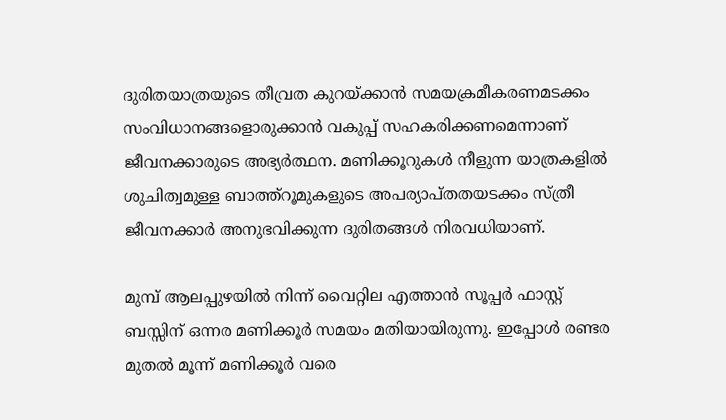ദുരിതയാത്രയുടെ തീവ്രത കുറയ്ക്കാൻ സമയക്രമീകരണമടക്കം സംവിധാനങ്ങളൊരുക്കാൻ വകുപ്പ് സഹകരിക്കണമെന്നാണ് ജീവനക്കാരുടെ അഭ്യർത്ഥന. മണിക്കൂറുകൾ നീളുന്ന യാത്രകളിൽ ശുചിത്വമുള്ള ബാത്ത്റൂമുകളുടെ അപര്യാപ്തതയടക്കം സ്ത്രീ ജീവനക്കാർ അനുഭവിക്കുന്ന ദുരിതങ്ങൾ നിരവധിയാണ്.

മുമ്പ് ആലപ്പുഴയിൽ നിന്ന് വൈറ്റില എത്താൻ സൂപ്പർ ഫാസ്റ്റ് ബസ്സിന് ഒന്നര മണിക്കൂർ സമയം മതിയായിരുന്നു. ഇപ്പോൾ രണ്ടര മുതൽ മൂന്ന് മണിക്കൂർ വരെ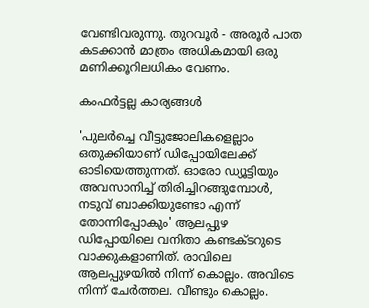വേണ്ടിവരുന്നു. തുറവൂർ - അരൂ‌ർ പാത കടക്കാൻ മാത്രം അധികമായി ഒരു മണിക്കൂറിലധികം വേണം.

കംഫർട്ടല്ല കാര്യങ്ങൾ

'പുലർച്ചെ വീട്ടുജോലികളെല്ലാം ഒതുക്കിയാണ് ഡിപ്പോയിലേക്ക് ഓടിയെത്തുന്നത്. ഓരോ ഡ്യൂട്ടിയും അവസാനിച്ച് തിരിച്ചിറങ്ങുമ്പോൾ, നടുവ് ബാക്കിയുണ്ടോ എന്ന് തോന്നിപ്പോകും' ആലപ്പുഴ ഡിപ്പോയിലെ വനിതാ കണ്ടക്ടറുടെ വാക്കുകളാണിത്. രാവിലെ ആലപ്പുഴയിൽ നിന്ന് കൊല്ലം. അവിടെ നിന്ന് ചേർത്തല. വീണ്ടും കൊല്ലം.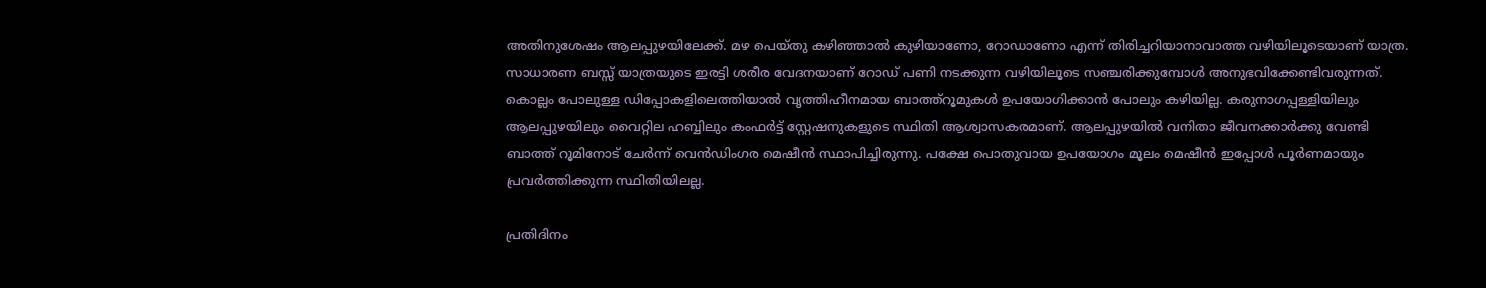അതിനുശേഷം ആലപ്പുഴയിലേക്ക്. മഴ പെയ്തു കഴിഞ്ഞാൽ കുഴിയാണോ, റോഡാണോ എന്ന് തിരിച്ചറിയാനാവാത്ത വഴിയിലൂടെയാണ് യാത്ര. സാധാരണ ബസ്സ് യാത്രയുടെ ഇരട്ടി ശരീര വേദനയാണ് റോഡ് പണി നടക്കുന്ന വഴിയിലൂടെ സഞ്ചരിക്കുമ്പോൾ അനുഭവിക്കേണ്ടിവരുന്നത്. കൊല്ലം പോലുള്ള ഡിപ്പോകളിലെത്തിയാൽ വൃത്തിഹീനമായ ബാത്ത്റൂമുകൾ ഉപയോഗിക്കാൻ പോലും കഴിയില്ല. കരുനാഗപ്പള്ളിയിലും ആലപ്പുഴയിലും വൈറ്റില ഹബ്ബിലും കംഫർ‌ട്ട് സ്റ്റേഷനുകളുടെ സ്ഥിതി ആശ്വാസകരമാണ്. ആലപ്പുഴയിൽ വനിതാ ജീവനക്കാർക്കു വേണ്ടി ബാത്ത് റൂമിനോട് ചേർന്ന് വെൻഡിംഗര മെഷീൻ സ്ഥാപിച്ചിരുന്നു. പക്ഷേ പൊതുവായ ഉപയോഗം മൂലം മെഷീൻ ഇപ്പോൾ പൂർണമായും പ്രവർത്തിക്കുന്ന സ്ഥിതിയിലല്ല.

പ്രതിദിനം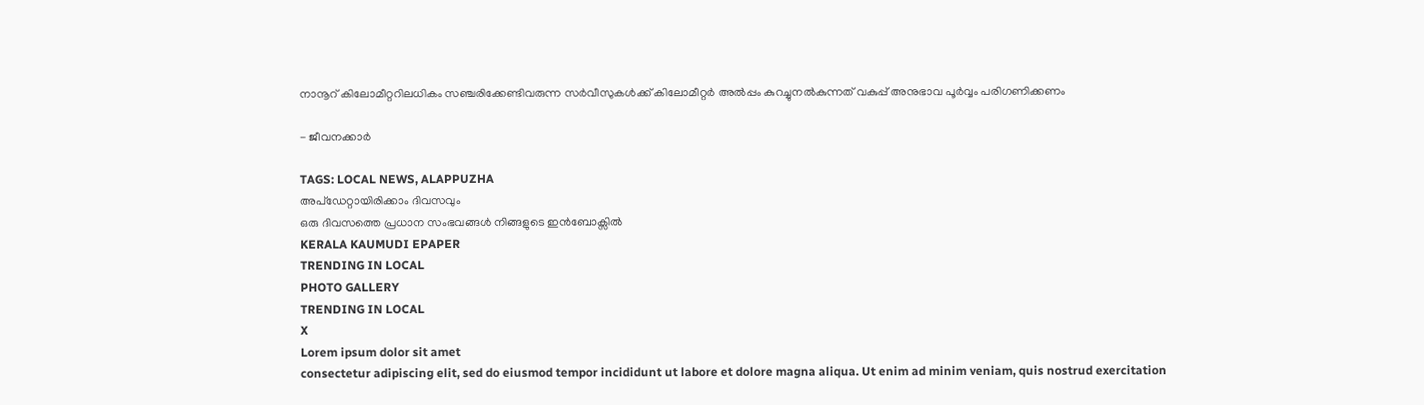നാനൂറ് കിലോമീറ്ററിലധികം സഞ്ചരിക്കേണ്ടിവരുന്ന സർവീസുകൾക്ക് കിലോമീറ്റർ അൽപ്പം കുറച്ചുനൽകുന്നത് വകുപ്പ് അനുഭാവ പൂർവ്വം പരിഗണിക്കണം

- ജീവനക്കാർ

TAGS: LOCAL NEWS, ALAPPUZHA
അപ്ഡേറ്റായിരിക്കാം ദിവസവും
ഒരു ദിവസത്തെ പ്രധാന സംഭവങ്ങൾ നിങ്ങളുടെ ഇൻബോക്സിൽ
KERALA KAUMUDI EPAPER
TRENDING IN LOCAL
PHOTO GALLERY
TRENDING IN LOCAL
X
Lorem ipsum dolor sit amet
consectetur adipiscing elit, sed do eiusmod tempor incididunt ut labore et dolore magna aliqua. Ut enim ad minim veniam, quis nostrud exercitation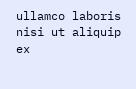ullamco laboris nisi ut aliquip ex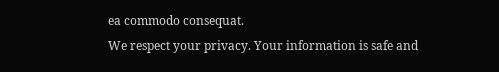ea commodo consequat.
We respect your privacy. Your information is safe and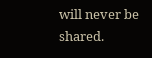will never be shared.